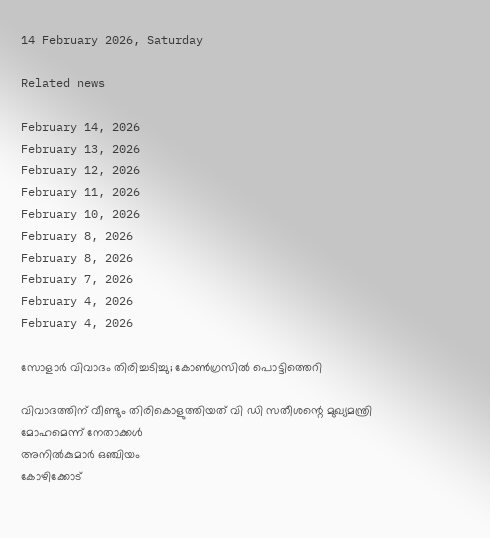14 February 2026, Saturday

Related news

February 14, 2026
February 13, 2026
February 12, 2026
February 11, 2026
February 10, 2026
February 8, 2026
February 8, 2026
February 7, 2026
February 4, 2026
February 4, 2026

സോളാര്‍ വിവാദം തിരിച്ചടിച്ചു; കോണ്‍ഗ്രസില്‍ പൊട്ടിത്തെറി

വിവാദത്തിന് വീണ്ടും തിരികൊളുത്തിയത് വി ഡി സതീശന്റെ മുഖ്യമന്ത്രി മോഹമെന്ന് നേതാക്കള്‍
അനില്‍കുമാര്‍ ഒഞ്ചിയം
കോഴിക്കോട്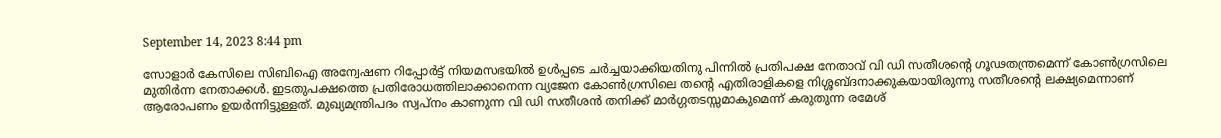September 14, 2023 8:44 pm

സോളാര്‍ കേസിലെ സിബിഐ അന്വേഷണ റിപ്പോർട്ട് നിയമസഭയില്‍ ഉള്‍പ്പടെ ചര്‍ച്ചയാക്കിയതിനു പിന്നില്‍ പ്രതിപക്ഷ നേതാവ് വി ഡി സതീശന്റെ ഗൂഢതന്ത്രമെന്ന് കോണ്‍ഗ്രസിലെ മുതിര്‍ന്ന നേതാക്കള്‍. ഇടതുപക്ഷത്തെ പ്രതിരോധത്തിലാക്കാനെന്ന വ്യജേന കോണ്‍ഗ്രസിലെ തന്റെ എതിരാളികളെ നിശ്ശബ്ദനാക്കുകയായിരുന്നു സതീശന്റെ ലക്ഷ്യമെന്നാണ് ആരോപണം ഉയര്‍ന്നിട്ടുള്ളത്. മുഖ്യമന്ത്രിപദം സ്വപ്നം കാണുന്ന വി ഡി സതീശന്‍ തനിക്ക് മാര്‍ഗ്ഗതടസ്സമാകുമെന്ന് കരുതുന്ന രമേശ്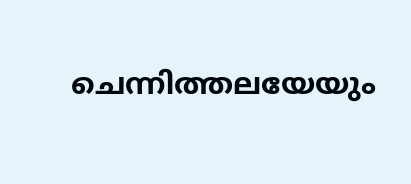ചെന്നിത്തലയേയും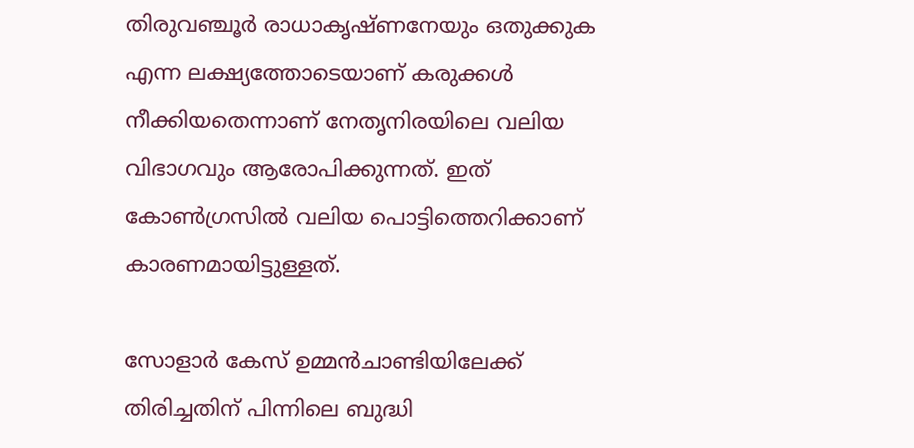തിരുവഞ്ചൂര്‍ രാധാകൃഷ്ണനേയും ഒതുക്കുക എന്ന ലക്ഷ്യത്തോടെയാണ് കരുക്കള്‍ നീക്കിയതെന്നാണ് നേതൃനിരയിലെ വലിയ വിഭാഗവും ആരോപിക്കുന്നത്. ഇത് കോണ്‍ഗ്രസില്‍ വലിയ പൊട്ടിത്തെറിക്കാണ് കാരണമായിട്ടുള്ളത്.

സോളാർ കേസ് ഉമ്മൻചാണ്ടിയിലേക്ക് തിരിച്ചതിന് പിന്നിലെ ബുദ്ധി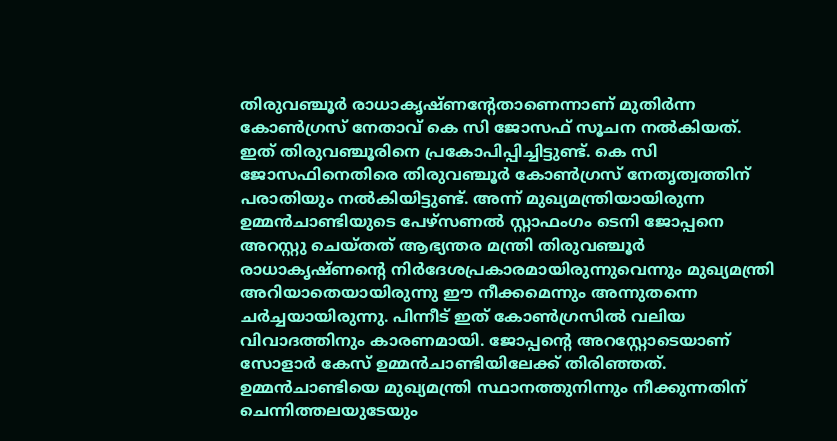തിരുവഞ്ചൂർ രാധാകൃഷ്ണന്റേതാണെന്നാണ് മുതിര്‍ന്ന കോണ്‍ഗ്രസ് നേതാവ് കെ സി ജോസഫ് സൂചന നല്‍കിയത്. ഇത് തിരുവഞ്ചൂരിനെ പ്രകോപിപ്പിച്ചിട്ടുണ്ട്. കെ സി ജോസഫിനെതിരെ തിരുവഞ്ചൂര്‍ കോണ്‍ഗ്രസ് നേതൃത്വത്തിന് പരാതിയും നല്‍കിയിട്ടുണ്ട്. അന്ന് മുഖ്യമന്ത്രിയായിരുന്ന ഉമ്മൻചാണ്ടിയുടെ പേഴ്സണൽ സ്റ്റാഫംഗം ടെനി ജോപ്പനെ അറസ്റ്റു ചെയ്തത് ആഭ്യന്തര മന്ത്രി തിരുവഞ്ചൂർ രാധാകൃഷ്ണന്റെ നിർദേശപ്രകാരമായിരുന്നുവെന്നും മുഖ്യമന്ത്രി അറിയാതെയായിരുന്നു ഈ നീക്കമെന്നും അന്നുതന്നെ ചര്‍ച്ചയായിരുന്നു. പിന്നീട് ഇത് കോണ്‍ഗ്രസില്‍ വലിയ വിവാദത്തിനും കാരണമായി. ജോപ്പന്റെ അറസ്റ്റോടെയാണ് സോളാര്‍ കേസ് ഉമ്മൻചാണ്ടിയിലേക്ക് തിരിഞ്ഞത്. ഉമ്മന്‍ചാണ്ടിയെ മുഖ്യമന്ത്രി സ്ഥാനത്തുനിന്നും നീക്കുന്നതിന് ചെന്നിത്തലയുടേയും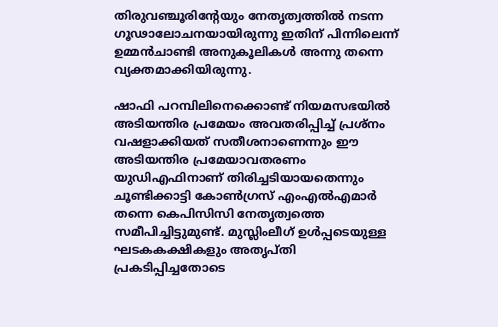തിരുവഞ്ചൂരിന്റേയും നേതൃത്വത്തില്‍ നടന്ന ഗൂഢാലോചനയായിരുന്നു ഇതിന് പിന്നിലെന്ന് ഉമ്മന്‍ചാണ്ടി അനുകൂലികള്‍ അന്നു തന്നെ വ്യക്തമാക്കിയിരുന്നു.

ഷാഫി പറമ്പിലിനെക്കൊണ്ട് നിയമസഭയില്‍ അടിയന്തിര പ്രമേയം അവതരിപ്പിച്ച് പ്രശ്നം വഷളാക്കിയത് സതീശനാണെന്നും ഈ അടിയന്തിര പ്രമേയാവതരണം യുഡിഎഫിനാണ് തിരിച്ചടിയായതെന്നും ചൂണ്ടിക്കാട്ടി കോണ്‍ഗ്രസ് എംഎല്‍എമാര്‍ തന്നെ കെപിസിസി നേതൃത്വത്തെ സമീപിച്ചിട്ടുമുണ്ട്. മുസ്ലിംലീഗ് ഉള്‍പ്പടെയുള്ള ഘടകകക്ഷികളും അതൃപ്തി പ്രകടിപ്പിച്ചതോടെ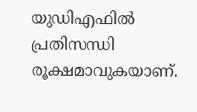യുഡിഎഫില്‍ പ്രതിസന്ധി രൂക്ഷമാവുകയാണ്.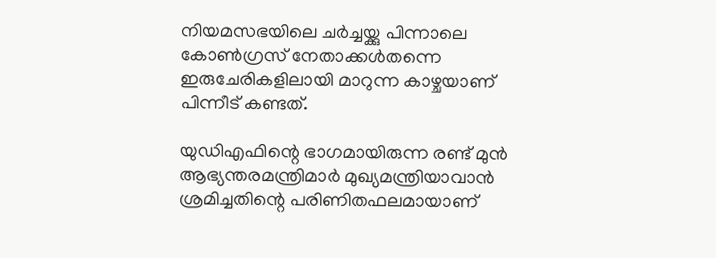നിയമസഭയിലെ ചര്‍ച്ചയ്ക്കു പിന്നാലെ കോണ്‍ഗ്രസ് നേതാക്കള്‍തന്നെ ഇരുചേരികളിലായി മാറുന്ന കാഴ്ചയാണ് പിന്നീട് കണ്ടത്.

യുഡിഎഫിന്റെ ഭാഗമായിരുന്ന രണ്ട് മുന്‍ ആഭ്യന്തരമന്ത്രിമാര്‍ മുഖ്യമന്ത്രിയാവാന്‍ ശ്രമിച്ചതിന്റെ പരിണിതഫലമായാണ്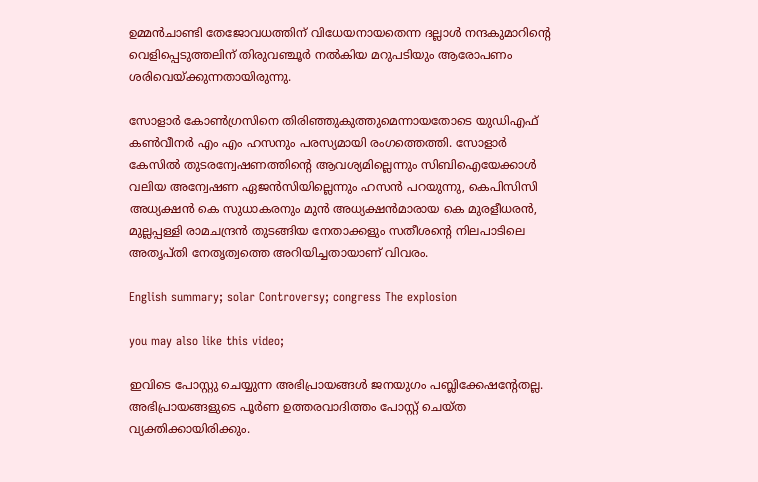ഉമ്മന്‍ചാണ്ടി തേജോവധത്തിന് വിധേയനായതെന്ന ദല്ലാള്‍ നന്ദകുമാറിന്റെ വെളിപ്പെടുത്തലിന് തിരുവഞ്ചൂര്‍ നല്‍കിയ മറുപടിയും ആരോപണം ശരിവെയ്ക്കുന്നതായിരുന്നു.

സോളാര്‍ കോണ്‍ഗ്രസിനെ തിരിഞ്ഞുകുത്തുമെന്നായതോടെ യുഡിഎഫ് കണ്‍വീനര്‍ എം എം ഹസനും പരസ്യമായി രംഗത്തെത്തി. സോളാർ കേസിൽ തുടരന്വേഷണത്തിന്റെ ആവശ്യമില്ലെന്നും സിബിഐയേക്കാൾ വലിയ അന്വേഷണ ഏജൻസിയില്ലെന്നും ഹസൻ പറയുന്നു, കെപിസിസി അധ്യക്ഷന്‍ കെ സുധാകരനും മുന്‍ അധ്യക്ഷന്‍മാരായ കെ മുരളീധരന്‍, മുല്ലപ്പള്ളി രാമചന്ദ്രന്‍ തുടങ്ങിയ നേതാക്കളും സതീശന്റെ നിലപാടിലെ അതൃപ്തി നേതൃത്വത്തെ അറിയിച്ചതായാണ് വിവരം.

English summary; solar Controversy; congress The explosion

you may also like this video;

ഇവിടെ പോസ്റ്റു ചെയ്യുന്ന അഭിപ്രായങ്ങള്‍ ജനയുഗം പബ്ലിക്കേഷന്റേതല്ല. അഭിപ്രായങ്ങളുടെ പൂര്‍ണ ഉത്തരവാദിത്തം പോസ്റ്റ് ചെയ്ത വ്യക്തിക്കായിരിക്കും.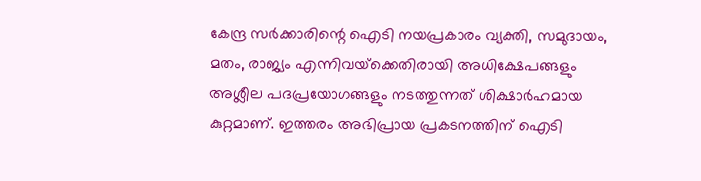കേന്ദ്ര സര്‍ക്കാരിന്റെ ഐടി നയപ്രകാരം വ്യക്തി, സമുദായം, മതം, രാജ്യം എന്നിവയ്‌ക്കെതിരായി അധിക്ഷേപങ്ങളും അശ്ലീല പദപ്രയോഗങ്ങളും നടത്തുന്നത് ശിക്ഷാര്‍ഹമായ കുറ്റമാണ്. ഇത്തരം അഭിപ്രായ പ്രകടനത്തിന് ഐടി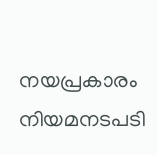നയപ്രകാരം നിയമനടപടി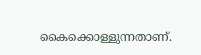കൈക്കൊള്ളുന്നതാണ്.